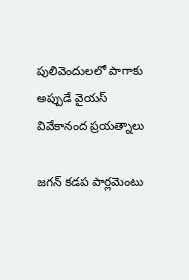పులివెందులలో పాగాకు అప్పుడే వైయస్ వివేకానంద ప్రయత్నాలు

జగన్ కడప పార్లమెంటు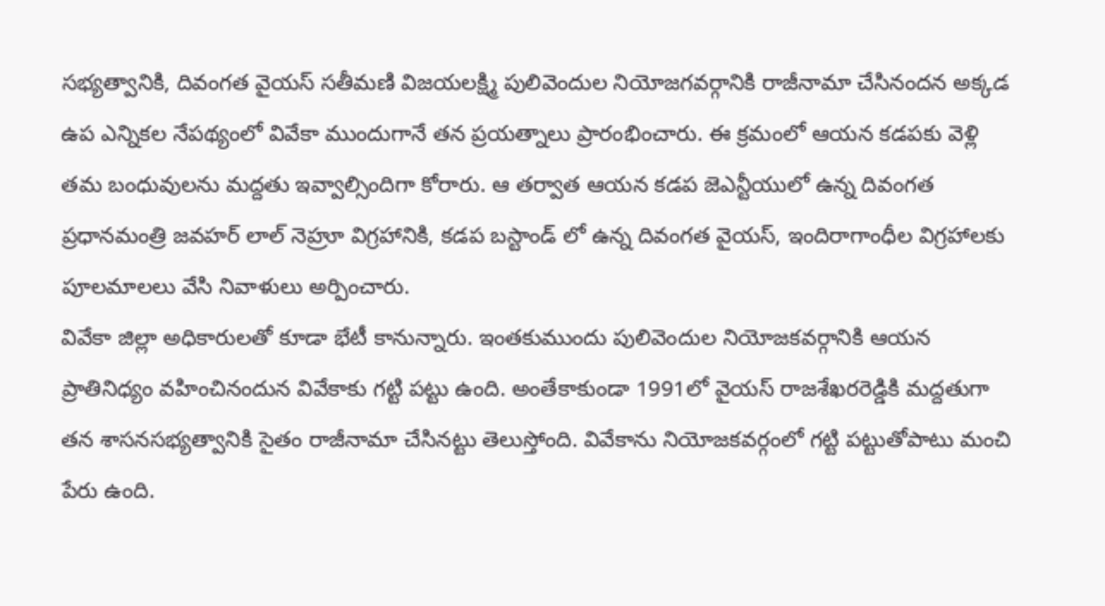సభ్యత్వానికి, దివంగత వైయస్ సతీమణి విజయలక్ష్మి పులివెందుల నియోజగవర్గానికి రాజీనామా చేసినందన అక్కడ ఉప ఎన్నికల నేపథ్యంలో వివేకా ముందుగానే తన ప్రయత్నాలు ప్రారంభించారు. ఈ క్రమంలో ఆయన కడపకు వెళ్లి తమ బంధువులను మద్దతు ఇవ్వాల్సిందిగా కోరారు. ఆ తర్వాత ఆయన కడప జెఎన్టీయులో ఉన్న దివంగత ప్రధానమంత్రి జవహర్ లాల్ నెహ్రూ విగ్రహానికి, కడప బస్టాండ్ లో ఉన్న దివంగత వైయస్, ఇందిరాగాంధీల విగ్రహాలకు పూలమాలలు వేసి నివాళులు అర్పించారు.
వివేకా జిల్లా అధికారులతో కూడా భేటీ కానున్నారు. ఇంతకుముందు పులివెందుల నియోజకవర్గానికి ఆయన ప్రాతినిధ్యం వహించినందున వివేకాకు గట్టి పట్టు ఉంది. అంతేకాకుండా 1991లో వైయస్ రాజశేఖరరెడ్డికి మద్దతుగా తన శాసనసభ్యత్వానికి సైతం రాజీనామా చేసినట్టు తెలుస్తోంది. వివేకాను నియోజకవర్గంలో గట్టి పట్టుతోపాటు మంచి పేరు ఉంది.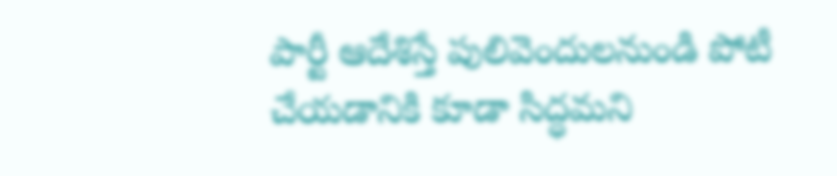పార్టీ ఆదేశిస్తే పులివెందులనుండి పోటీ చేయడానికి కూడా సిద్ధమని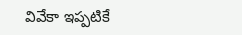వివేకా ఇప్పటికే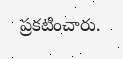ప్రకటించారు.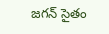జగన్ సైతం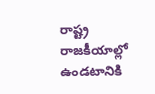రాష్ట్ర రాజకీయాల్లో ఉండటానికి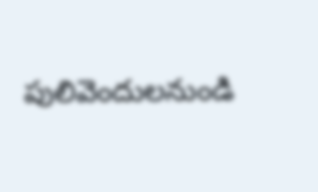పులివెందులనుండి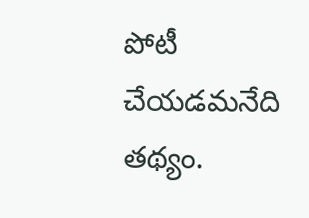పోటీ చేయడమనేది తథ్యం.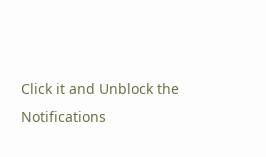Click it and Unblock the Notifications